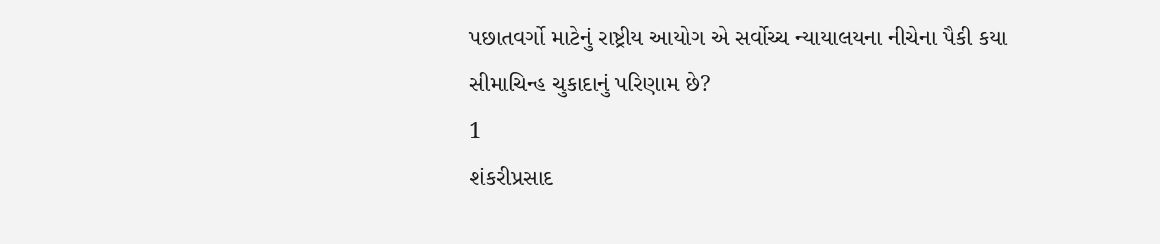પછાતવર્ગો માટેનું રાષ્ટ્રીય આયોગ એ સર્વોચ્ચ ન્યાયાલયના નીચેના પૈકી કયા સીમાચિન્હ ચુકાદાનું પરિણામ છે?
1
શંકરીપ્રસાદ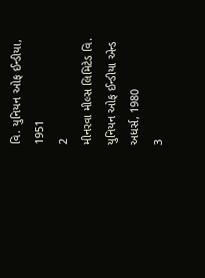વિ. યુનિયન ઓફ ઈન્ડીયા, 1951
2
મીનરવા મીલ્સ લિમિટેડ વિ. યુનિયન ઓફ ઈન્ડીયા એન્ડ અધર્સ, 1980
3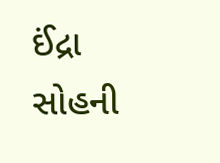ઈંદ્રા સોહની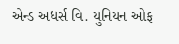એન્ડ અધર્સ વિ. યુનિયન ઓફ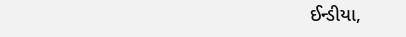ઈન્ડીયા,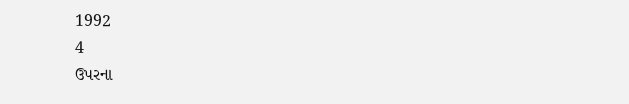1992
4
ઉપરના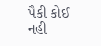પૈકી કોઈ નહી